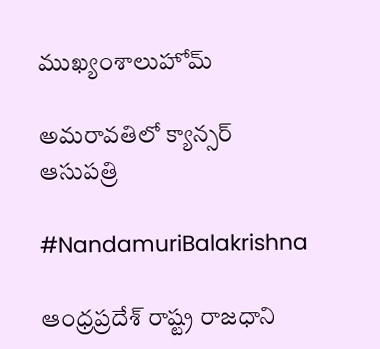ముఖ్యంశాలుహోమ్

అమరావతిలో క్యాన్సర్ ఆసుపత్రి

#NandamuriBalakrishna

ఆంధ్రప్రదేశ్ రాష్ట్ర రాజధాని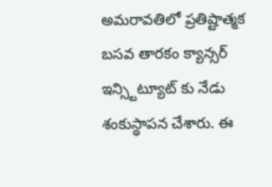అమరావతిలో ప్రతిష్టాత్మక బసవ తారకం క్యాన్సర్ ఇన్స్టిట్యూట్ కు నేడు శంకుస్థాపన చేశారు. ఈ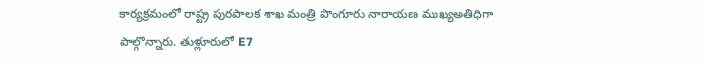కార్యక్రమంలో రాష్ట్ర పురపాలక శాఖ మంత్రి పొంగూరు నారాయణ ముఖ్యఅతిధిగా పాల్గొన్నారు. తుళ్లూరులో E7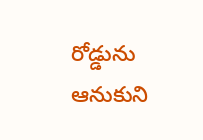రోడ్డును ఆనుకుని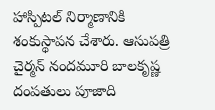హాస్పిటల్ నిర్మాణానికి శంకుస్థాపన చేశారు. ఆసుపత్రి చైర్మన్ నందమూరి బాలకృష్ణ దంపతులు పూజాది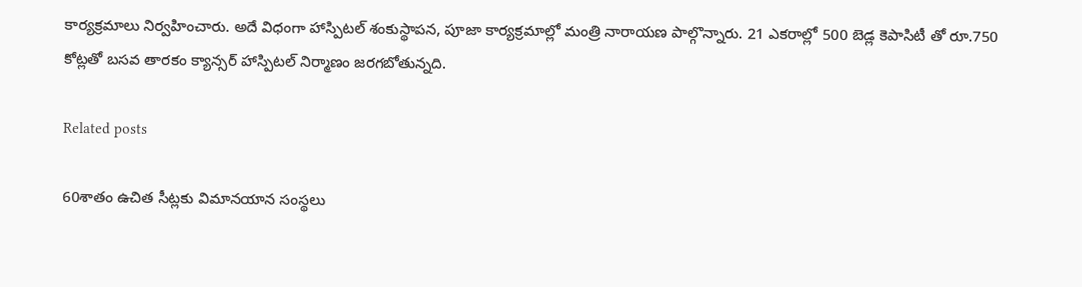కార్యక్రమాలు నిర్వహించారు. అదే విధంగా హాస్పిటల్ శంకుస్థాపన, పూజా కార్యక్రమాల్లో మంత్రి నారాయణ పాల్గొన్నారు. 21 ఎకరాల్లో 500 బెడ్ల కెపాసిటీ తో రూ.750 కోట్లతో బసవ తారకం క్యాన్సర్ హాస్పిటల్ నిర్మాణం జరగబోతున్నది.

Related posts

60శాతం ఉచిత సీట్లకు విమానయాన సంస్థలు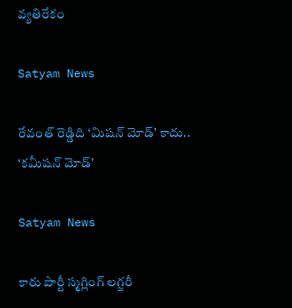వ్యతిరేకం

Satyam News

రేవంత్ రెడ్డిది ‘మిషన్ మోడ్’ కాదు.. ‘కమీషన్ మోడ్’

Satyam News

కారు పార్టీ స్మగ్లింగ్ లగ్జరీ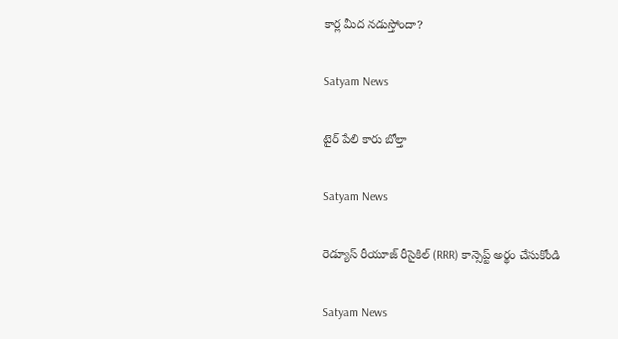కార్ల మీద నడుస్తోందా?

Satyam News

టైర్ పేలి కారు బోల్తా

Satyam News

రెడ్యూస్ రీయూజ్ రీసైకిల్ (RRR) కాన్సెప్ట్ అర్థం చేసుకోండి

Satyam News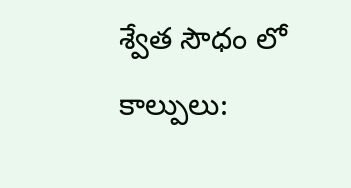శ్వేత సౌధం లో కాల్పులు: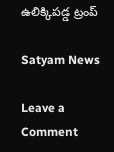ఉలిక్కిపడ్డ ట్రంప్

Satyam News

Leave a Comment